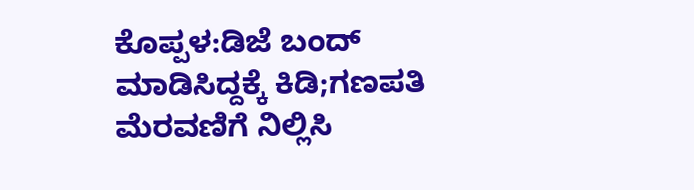ಕೊಪ್ಪಳ:ಡಿಜೆ ಬಂದ್ ಮಾಡಿಸಿದ್ದಕ್ಕೆ ಕಿಡಿ;ಗಣಪತಿ ಮೆರವಣಿಗೆ ‌ನಿಲ್ಲಿಸಿ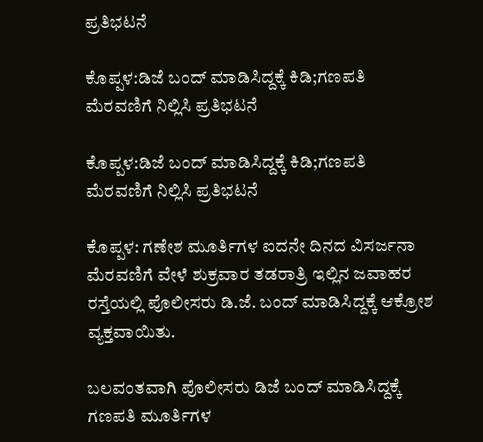ಪ್ರತಿಭಟನೆ

ಕೊಪ್ಪಳ:ಡಿಜೆ ಬಂದ್ ಮಾಡಿಸಿದ್ದಕ್ಕೆ ಕಿಡಿ;ಗಣಪತಿ ಮೆರವಣಿಗೆ ‌ನಿಲ್ಲಿಸಿ ಪ್ರತಿಭಟನೆ

ಕೊಪ್ಪಳ:ಡಿಜೆ ಬಂದ್ ಮಾಡಿಸಿದ್ದಕ್ಕೆ ಕಿಡಿ;ಗಣಪತಿ ಮೆರವಣಿಗೆ ‌ನಿಲ್ಲಿಸಿ ಪ್ರತಿಭಟನೆ

ಕೊಪ್ಪಳ: ಗಣೇಶ ಮೂರ್ತಿಗಳ ಐದನೇ ದಿನದ ವಿಸರ್ಜನಾ ಮೆರವಣಿಗೆ ವೇಳೆ ಶುಕ್ರವಾರ ತಡರಾತ್ರಿ ಇಲ್ಲಿನ ಜವಾಹರ ರಸ್ತೆಯಲ್ಲಿ ಪೊಲೀಸರು ಡಿ.ಜೆ. ಬಂದ್ ಮಾಡಿಸಿದ್ದಕ್ಕೆ ಆಕ್ರೋಶ ವ್ಯಕ್ತವಾಯಿತು.

ಬಲವಂತವಾಗಿ ಪೊಲೀಸರು ಡಿಜೆ ಬಂದ್ ಮಾಡಿಸಿದ್ದಕ್ಕೆ ಗಣಪತಿ ಮೂರ್ತಿಗಳ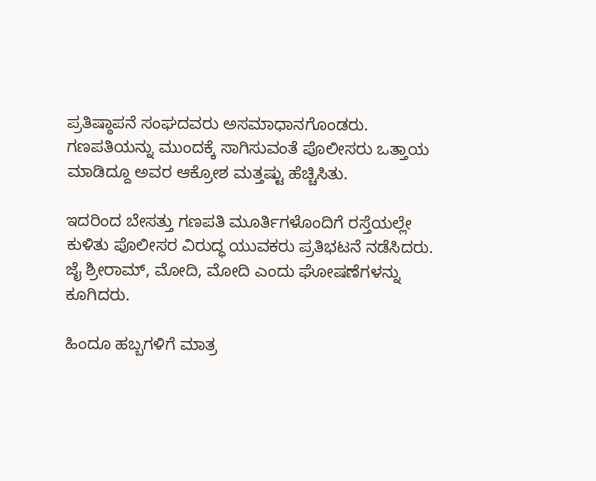ಪ್ರತಿಷ್ಠಾಪನೆ ಸಂಘದವರು ಅಸಮಾಧಾನಗೊಂಡರು. ಗಣಪತಿಯನ್ನು ಮುಂದಕ್ಕೆ ಸಾಗಿಸುವಂತೆ ಪೊಲೀಸರು ಒತ್ತಾಯ ಮಾಡಿದ್ದೂ ಅವರ ಆಕ್ರೋಶ ಮತ್ತಷ್ಟು ಹೆಚ್ಚಿಸಿತು.

ಇದರಿಂದ ಬೇಸತ್ತು ಗಣಪತಿ ಮೂರ್ತಿಗಳೊಂದಿಗೆ ರಸ್ತೆಯಲ್ಲೇ ಕುಳಿತು ಪೊಲೀಸರ ವಿರುದ್ಧ ಯುವಕರು ಪ್ರತಿಭಟನೆ ನಡೆಸಿದರು. ಜೈ ಶ್ರೀರಾಮ್, ಮೋದಿ, ಮೋದಿ ಎಂದು ಘೋಷಣೆಗಳನ್ನು ಕೂಗಿದರು.

ಹಿಂದೂ ಹಬ್ಬಗಳಿಗೆ ಮಾತ್ರ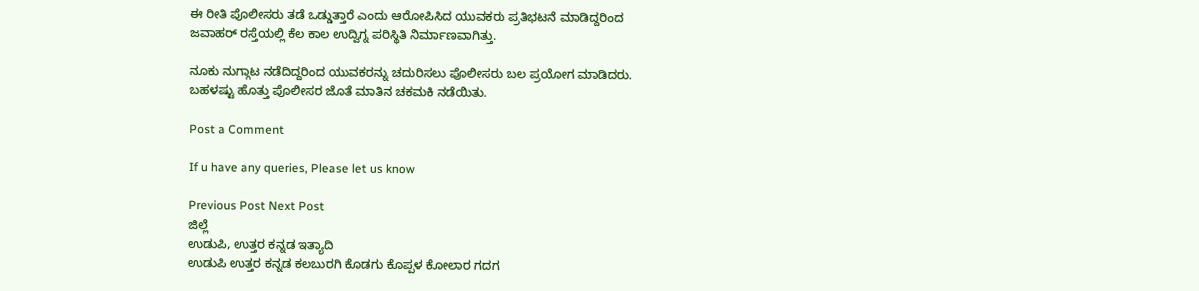ಈ ರೀತಿ ಪೊಲೀಸರು ತಡೆ ಒಡ್ಡುತ್ತಾರೆ ಎಂದು ಆರೋಪಿಸಿದ ಯುವಕರು ಪ್ರತಿಭಟನೆ ಮಾಡಿದ್ದರಿಂದ ಜವಾಹರ್ ರಸ್ತೆಯಲ್ಲಿ ಕೆಲ ಕಾಲ ಉದ್ವಿಗ್ನ ಪರಿಸ್ಥಿತಿ ನಿರ್ಮಾಣವಾಗಿತ್ತು.

ನೂಕು ನುಗ್ಗಾಟ ನಡೆದಿದ್ದರಿಂದ ಯುವಕರನ್ನು ಚದುರಿಸಲು ಪೊಲೀಸರು ಬಲ ಪ್ರಯೋಗ ಮಾಡಿದರು. ಬಹಳಷ್ಟು ಹೊತ್ತು ಪೊಲೀಸರ ಜೊತೆ ಮಾತಿನ ಚಕಮಕಿ ನಡೆಯಿತು.

Post a Comment

If u have any queries, Please let us know

Previous Post Next Post
ಜಿಲ್ಲೆ
ಉಡುಪಿ, ಉತ್ತರ ಕನ್ನಡ ಇತ್ಯಾದಿ
ಉಡುಪಿ ಉತ್ತರ ಕನ್ನಡ ಕಲಬುರಗಿ ಕೊಡಗು ಕೊಪ್ಪಳ ಕೋಲಾರ ಗದಗ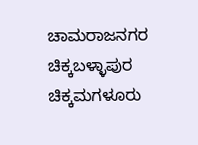ಚಾಮರಾಜನಗರ ಚಿಕ್ಕಬಳ್ಳಾಪುರ
ಚಿಕ್ಕಮಗಳೂರು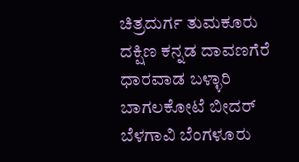ಚಿತ್ರದುರ್ಗ ತುಮಕೂರು ದಕ್ಷಿಣ ಕನ್ನಡ ದಾವಣಗೆರೆ ಧಾರವಾಡ ಬಳ್ಳಾರಿ ಬಾಗಲಕೋಟೆ ಬೀದರ್
ಬೆಳಗಾವಿ ಬೆಂಗಳೂರು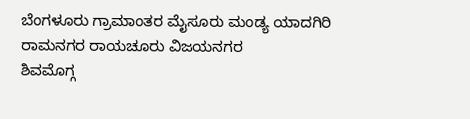ಬೆಂಗಳೂರು ಗ್ರಾಮಾಂತರ ಮೈಸೂರು ಮಂಡ್ಯ ಯಾದಗಿರಿ ರಾಮನಗರ ರಾಯಚೂರು ವಿಜಯನಗರ
ಶಿವಮೊಗ್ಗ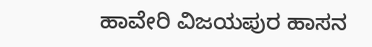ಹಾವೇರಿ ವಿಜಯಪುರ ಹಾಸನ